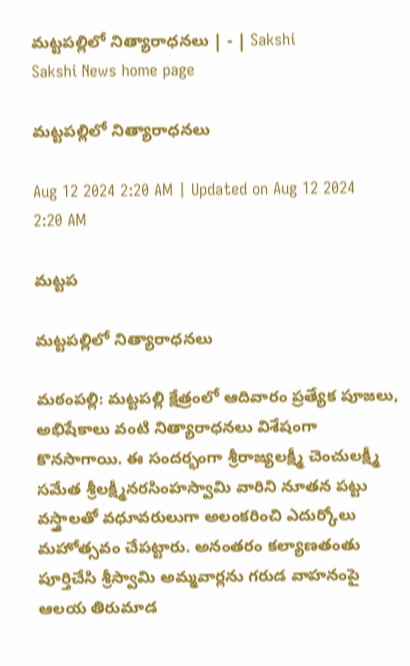మట్టపల్లిలో నిత్యారాధనలు | - | Sakshi
Sakshi News home page

మట్టపల్లిలో నిత్యారాధనలు

Aug 12 2024 2:20 AM | Updated on Aug 12 2024 2:20 AM

మట్టప

మట్టపల్లిలో నిత్యారాధనలు

మఠంపల్లి: మట్టపల్లి క్షేత్రంలో ఆదివారం ప్రత్యేక పూజలు, అభిషేకాలు వంటి నిత్యారాధనలు విశేషంగా కొనసాగాయి. ఈ సందర్భంగా శ్రీరాజ్యలక్ష్మీ చెంచులక్ష్మీ సమేత శ్రీలక్ష్మీనరసింహస్వామి వారిని నూతన పట్టు వస్త్రాలతో వధూవరులుగా అలంకరించి ఎదుర్కోలు మహోత్సవం చేపట్టారు. అనంతరం కల్యాణతంతు పూర్తిచేసి శ్రీస్వామి అమ్మవార్లను గరుడ వాహనంపై ఆలయ తిరుమాడ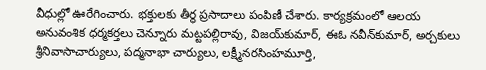వీధుల్లో ఊరేగించారు. భక్తులకు తీర్థ ప్రసాదాలు పంపిణీ చేశారు. కార్యక్రమంలో ఆలయ అనువంశిక ధర్మకర్తలు చెన్నూరు మట్టపల్లిరావు, విజయ్‌కుమార్‌, ఈఓ నవీన్‌కుమార్‌, అర్చకులు శ్రీనివాసాచార్యులు, పద్మనాభా చార్యులు, లక్ష్మీనరసింహమూర్తి,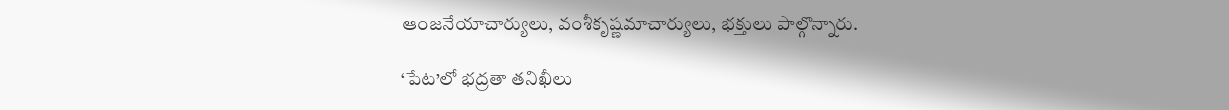ఆంజనేయాచార్యులు, వంశీకృష్ణమాచార్యులు, భక్తులు పాల్గొన్నారు.

‘పేట’లో భద్రతా తనిఖీలు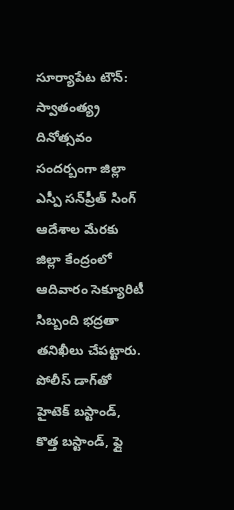సూర్యాపేట టౌన్‌: స్వాతంత్య్ర దినోత్సవం సందర్బంగా జిల్లా ఎస్పీ సన్‌ప్రీత్‌ సింగ్‌ ఆదేశాల మేరకు జిల్లా కేంద్రంలో ఆదివారం సెక్యూరిటీ సిబ్బంది భద్రతా తనిఖీలు చేపట్టారు. పోలీస్‌ డాగ్‌తో హైటెక్‌ బస్టాండ్‌, కొత్త బస్టాండ్‌, ఫ్లై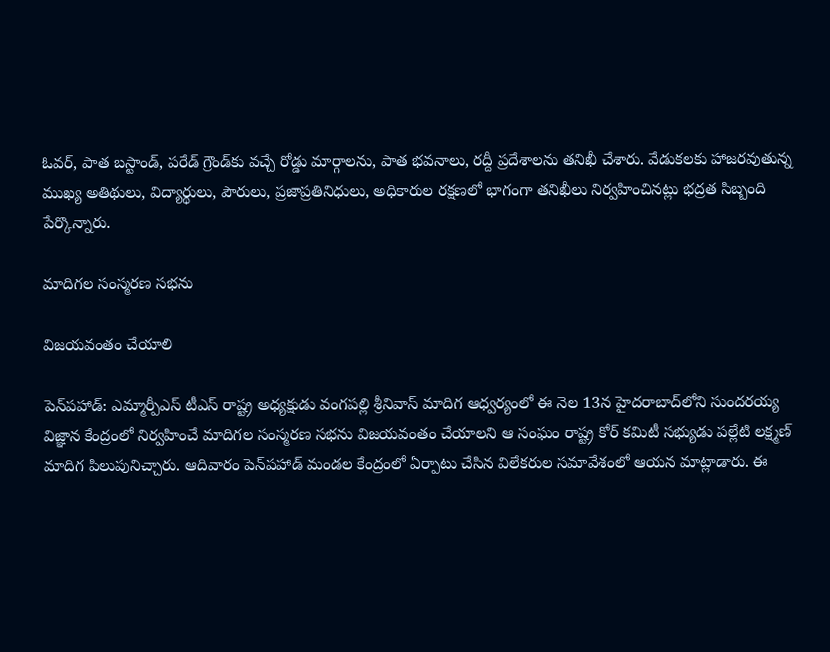ఓవర్‌, పాత బస్టాండ్‌, పరేడ్‌ గ్రౌండ్‌కు వచ్చే రోడ్డు మార్గాలను, పాత భవనాలు, రద్దీ ప్రదేశాలను తనిఖీ చేశారు. వేడుకలకు హాజరవుతున్న ముఖ్య అతిథులు, విద్యార్థులు, పౌరులు, ప్రజాప్రతినిధులు, అధికారుల రక్షణలో భాగంగా తనిఖీలు నిర్వహించినట్లు భద్రత సిబ్బంది పేర్కొన్నారు.

మాదిగల సంస్మరణ సభను

విజయవంతం చేయాలి

పెన్‌పహాడ్‌: ఎమ్మార్పీఎస్‌ టీఎస్‌ రాష్ట్ర అధ్యక్షుడు వంగపల్లి శ్రీనివాస్‌ మాదిగ ఆధ్వర్యంలో ఈ నెల 13న హైదరాబాద్‌లోని సుందరయ్య విజ్ఞాన కేంద్రంలో నిర్వహించే మాదిగల సంస్మరణ సభను విజయవంతం చేయాలని ఆ సంఘం రాష్ట్ర కోర్‌ కమిటీ సభ్యుడు పల్లేటి లక్ష్మణ్‌ మాదిగ పిలుపునిచ్చారు. ఆదివారం పెన్‌పహాడ్‌ మండల కేంద్రంలో ఏర్పాటు చేసిన విలేకరుల సమావేశంలో ఆయన మాట్లాడారు. ఈ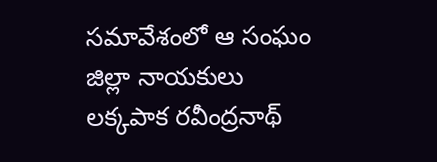సమావేశంలో ఆ సంఘం జిల్లా నాయకులు లక్కపాక రవీంద్రనాథ్‌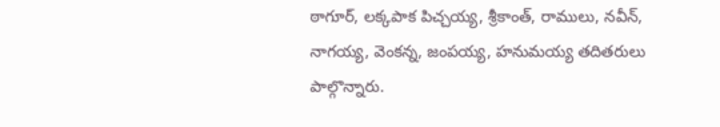ఠాగూర్‌, లక్కపాక పిచ్చయ్య, శ్రీకాంత్‌, రాములు, నవీన్‌, నాగయ్య, వెంకన్న, జంపయ్య, హనుమయ్య తదితరులు పాల్గొన్నారు.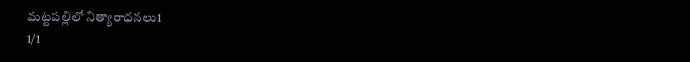మట్టపల్లిలో నిత్యారాధనలు1
1/1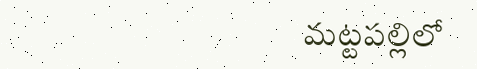మట్టపల్లిలో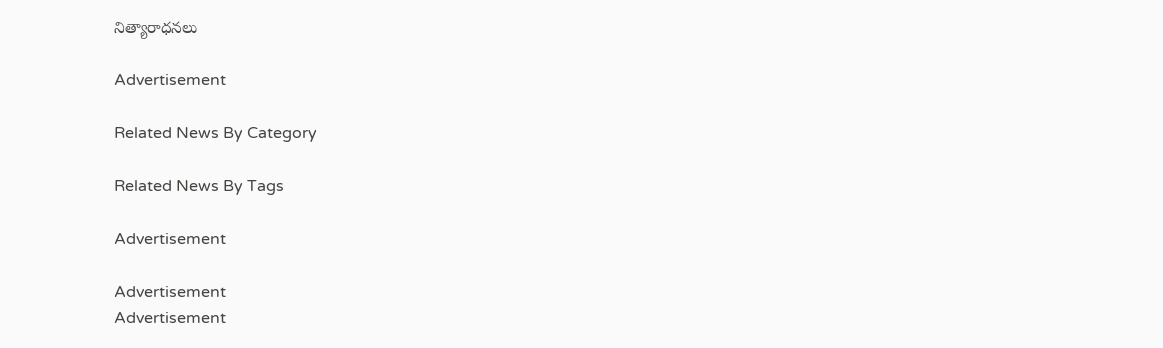నిత్యారాధనలు

Advertisement

Related News By Category

Related News By Tags

Advertisement

Advertisement
Advertisement